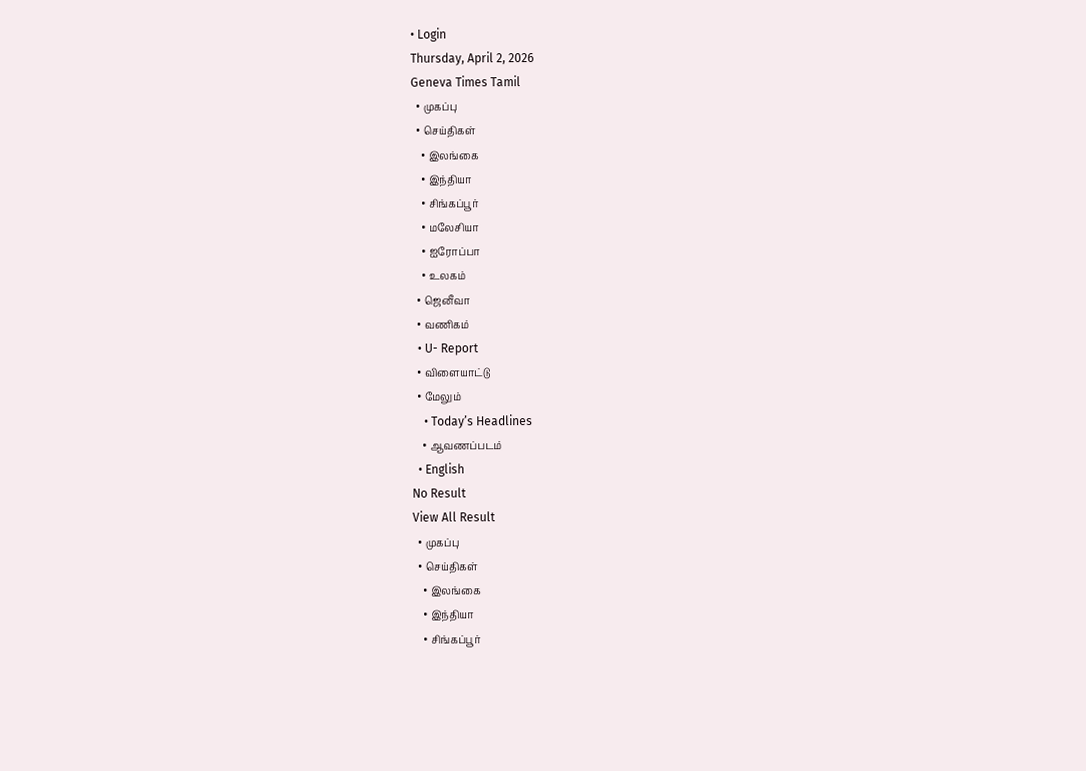• Login
Thursday, April 2, 2026
Geneva Times Tamil
  • முகப்பு
  • செய்திகள்
    • இலங்கை
    • இந்தியா
    • சிங்கப்பூர்
    • மலேசியா
    • ஐரோப்பா
    • உலகம்
  • ஜெனீவா
  • வணிகம்
  • U- Report
  • விளையாட்டு
  • மேலும்
    • Today’s Headlines
    • ஆவணப்படம்
  • English
No Result
View All Result
  • முகப்பு
  • செய்திகள்
    • இலங்கை
    • இந்தியா
    • சிங்கப்பூர்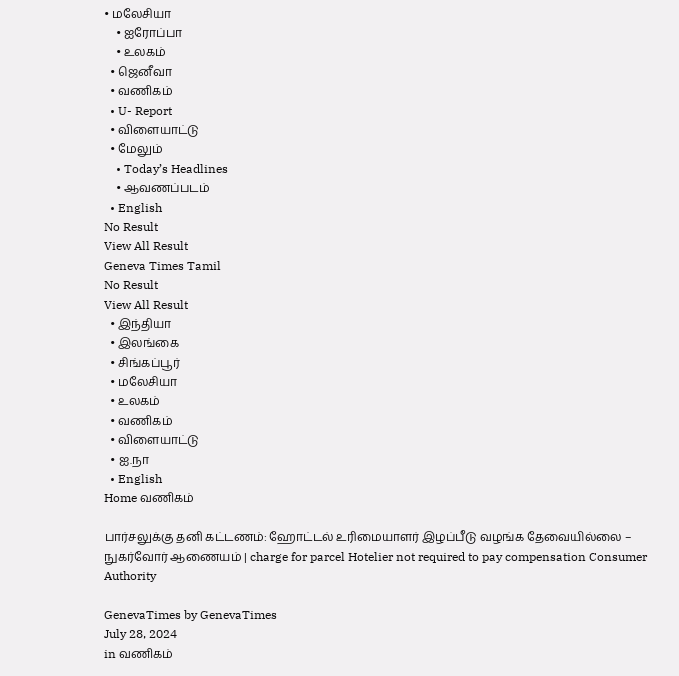• மலேசியா
    • ஐரோப்பா
    • உலகம்
  • ஜெனீவா
  • வணிகம்
  • U- Report
  • விளையாட்டு
  • மேலும்
    • Today’s Headlines
    • ஆவணப்படம்
  • English
No Result
View All Result
Geneva Times Tamil
No Result
View All Result
  • இந்தியா
  • இலங்கை
  • சிங்கப்பூர்
  • மலேசியா
  • உலகம்
  • வணிகம்
  • விளையாட்டு
  • ஐ.நா
  • English
Home வணிகம்

பார்சலுக்கு தனி கட்டணம்: ஹோட்டல் உரிமையாளர் இழப்பீடு வழங்க தேவையில்லை – நுகர்வோர் ஆணையம் | charge for parcel Hotelier not required to pay compensation Consumer Authority

GenevaTimes by GenevaTimes
July 28, 2024
in வணிகம்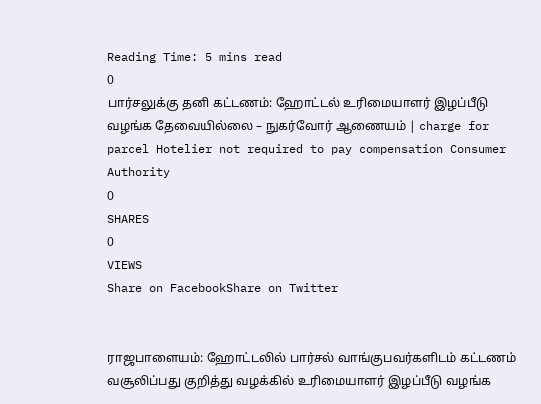Reading Time: 5 mins read
0
பார்சலுக்கு தனி கட்டணம்: ஹோட்டல் உரிமையாளர் இழப்பீடு வழங்க தேவையில்லை – நுகர்வோர் ஆணையம் | charge for parcel Hotelier not required to pay compensation Consumer Authority
0
SHARES
0
VIEWS
Share on FacebookShare on Twitter


ராஜபாளையம்: ஹோட்டலில் பார்சல் வாங்குபவர்களிடம் கட்டணம் வசூலிப்பது குறித்து வழக்கில் உரிமையாளர் இழப்பீடு வழங்க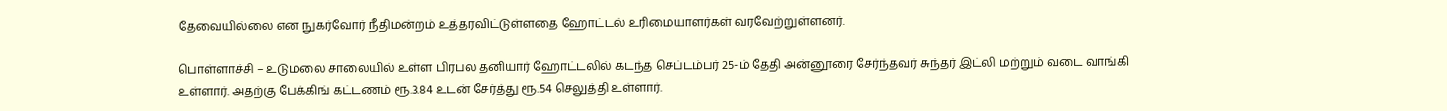தேவையில்லை என நுகர்வோர் நீதிமன்றம் உத்தரவிட்டுள்ளதை ஹோட்டல் உரிமையாளர்கள் வரவேற்றுள்ளனர்.

பொள்ளாச்சி – உடுமலை சாலையில் உள்ள பிரபல தனியார் ஹோட்டலில் கடந்த செப்டம்பர் 25-ம் தேதி அன்னூரை சேர்ந்தவர் சுந்தர் இட்லி மற்றும் வடை வாங்கி உள்ளார். அதற்கு பேக்கிங் கட்டணம் ரூ.3.84 உடன் சேர்த்து ரூ.54 செலுத்தி உள்ளார்.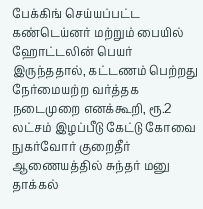பேக்கிங் செய்யப்பட்ட கண்டெய்னர் மற்றும் பையில் ஹோட்டலின் பெயர் இருந்ததால், கட்டணம் பெற்றது நேர்மையற்ற வர்த்தக நடைமுறை எனக்கூறி, ரூ.2 லட்சம் இழப்பீடு கேட்டு கோவை நுகர்வோர் குறைதீர் ஆணையத்தில் சுந்தர் மனு தாக்கல்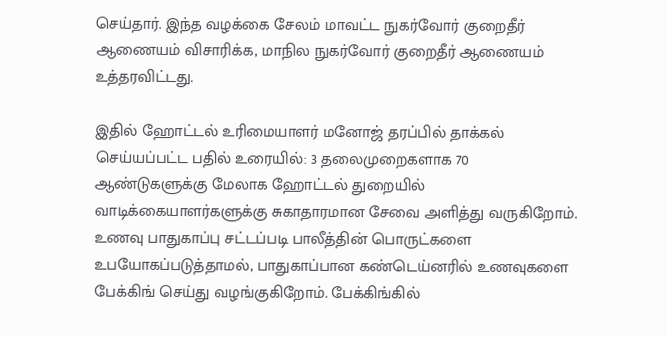செய்தார். இந்த வழக்கை சேலம் மாவட்ட நுகர்வோர் குறைதீர் ஆணையம் விசாரிக்க, மாநில நுகர்வோர் குறைதீர் ஆணையம் உத்தரவிட்டது.

இதில் ஹோட்டல் உரிமையாளர் மனோஜ் தரப்பில் தாக்கல் செய்யப்பட்ட பதில் உரையில்: 3 தலைமுறைகளாக 70 ஆண்டுகளுக்கு மேலாக ஹோட்டல் துறையில் வாடிக்கையாளர்களுக்கு சுகாதாரமான சேவை அளித்து வருகிறோம். உணவு பாதுகாப்பு சட்டப்படி பாலீத்தின் பொருட்களை உபயோகப்படுத்தாமல், பாதுகாப்பான கண்டெய்னரில் உணவுகளை பேக்கிங் செய்து வழங்குகிறோம். பேக்கிங்கில்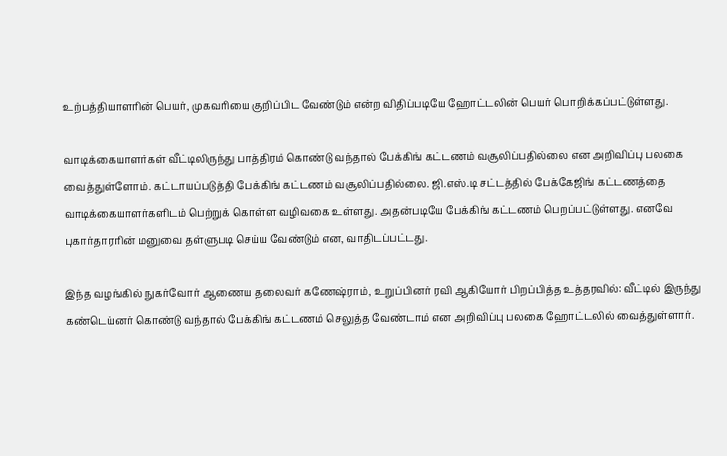உற்பத்தியாளரின் பெயர், முகவரியை குறிப்பிட வேண்டும் என்ற விதிப்படியே ஹோட்டலின் பெயர் பொறிக்கப்பட்டுள்ளது.

வாடிக்கையாளர்கள் வீட்டிலிருந்து பாத்திரம் கொண்டு வந்தால் பேக்கிங் கட்டணம் வசூலிப்பதில்லை என அறிவிப்பு பலகை வைத்துள்ளோம். கட்டாயப்படுத்தி பேக்கிங் கட்டணம் வசூலிப்பதில்லை. ஜி.எஸ்.டி சட்டத்தில் பேக்கேஜிங் கட்டணத்தை வாடிக்கையாளர்களிடம் பெற்றுக் கொள்ள வழிவகை உள்ளது. அதன்படியே பேக்கிங் கட்டணம் பெறப்பட்டுள்ளது. எனவே புகார்தாரரின் மனுவை தள்ளுபடி செய்ய வேண்டும் என, வாதிடப்பட்டது.

இந்த வழங்கில் நுகர்வோர் ஆணைய தலைவர் கணேஷ்ராம், உறுப்பினர் ரவி ஆகியோர் பிறப்பித்த உத்தரவில்: வீட்டில் இருந்து கண்டெய்னர் கொண்டு வந்தால் பேக்கிங் கட்டணம் செலுத்த வேண்டாம் என அறிவிப்பு பலகை ஹோட்டலில் வைத்துள்ளார்.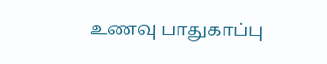உணவு பாதுகாப்பு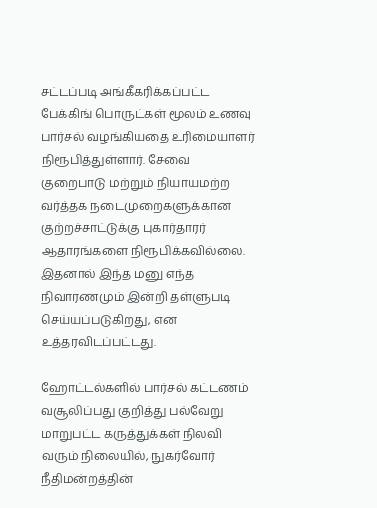சட்டப்படி அங்கீகரிக்கப்பட்ட பேக்கிங் பொருட்கள் மூலம் உணவு பார்சல் வழங்கியதை உரிமையாளர் நிரூபித்துள்ளார். சேவை குறைபாடு மற்றும் நியாயமற்ற வர்த்தக நடைமுறைகளுக்கான குற்றச்சாட்டுக்கு புகார்தாரர் ஆதாரங்களை நிரூபிக்கவில்லை. இதனால் இந்த மனு எந்த நிவாரணமும் இன்றி தள்ளுபடி செய்யப்படுகிறது, என உத்தரவிடப்பட்டது.

ஹோட்டல்களில் பார்சல் கட்டணம் வசூலிப்பது குறித்து பல்வேறு மாறுபட்ட கருத்துக்கள் நிலவி வரும் நிலையில், நுகர்வோர் நீதிமன்றத்தின்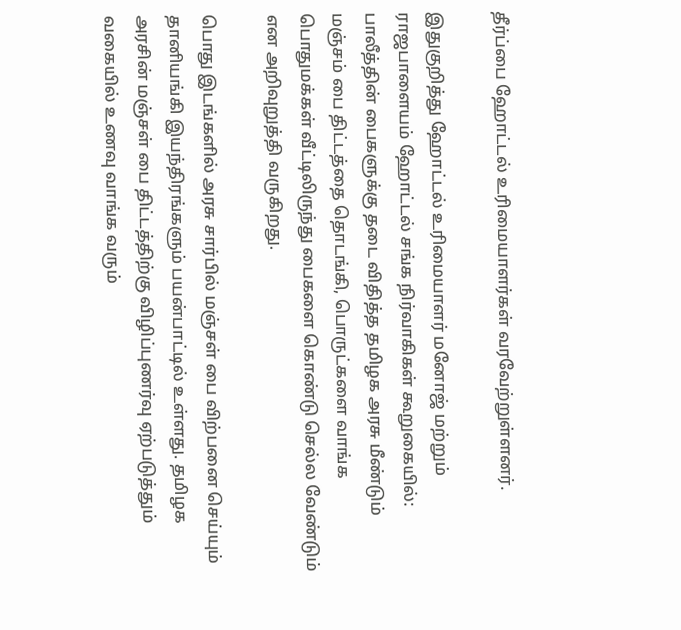தீர்ப்பை ஹோட்டல் உரிமையாளர்கள் வரவேற்றுள்ளனர்.

இதுகுறித்து ஹோட்டல் உரிமையாளர் மனோஜ் மற்றும் ராஜபாளையம் ஹோட்டல் சங்க நிர்வாகிகள் கூறுகையில்: பாலீத்தின் பைகளுக்கு தடை விதித்த தமிழக அரசு மீண்டும் மஞ்சம் பை திட்டத்தை தொடங்கி, பொருட்களை வாங்க பொதுமக்கள் வீட்டிலிருந்து பைகளை கொண்டு செல்ல வேண்டும் என அறிவுறுத்தி வருகிறது.

பொது இடங்களில் அரசு சார்பில் மஞ்சள் பை விற்பனை செய்யும் தானியங்கி இயந்திரங்களும் பயன்பாட்டில் உள்ளது. தமிழக அரசின் மஞ்சள் பை திட்டத்திற்கு விழிப்புணர்வு ஏற்படுத்தும் வகையில் உணவு வாங்க வரும்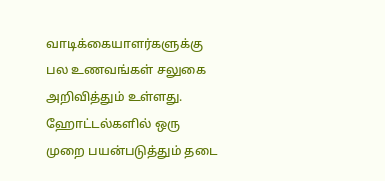வாடிக்கையாளர்களுக்கு பல உணவங்கள் சலுகை அறிவித்தும் உள்ளது. ஹோட்டல்களில் ஒரு முறை பயன்படுத்தும் தடை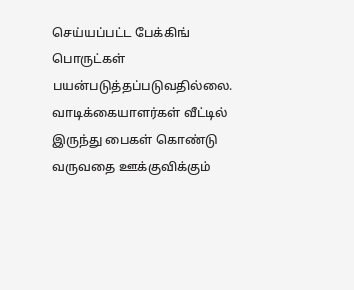செய்யப்பட்ட பேக்கிங் பொருட்கள் பயன்படுத்தப்படுவதில்லை. வாடிக்கையாளர்கள் வீட்டில் இருந்து பைகள் கொண்டு வருவதை ஊக்குவிக்கும்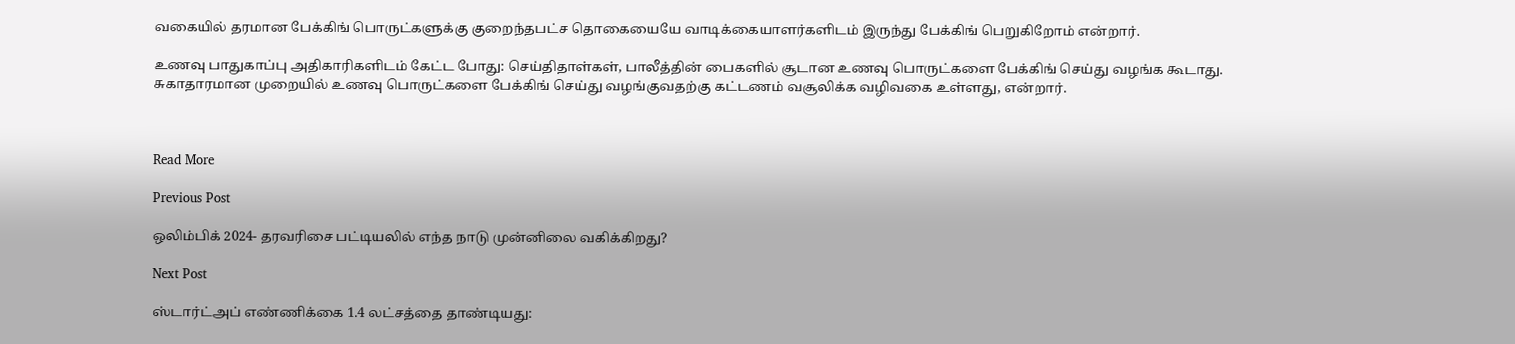வகையில் தரமான பேக்கிங் பொருட்களுக்கு குறைந்தபட்ச தொகையையே வாடிக்கையாளர்களிடம் இருந்து பேக்கிங் பெறுகிறோம் என்றார்.

உணவு பாதுகாப்பு அதிகாரிகளிடம் கேட்ட போது: செய்திதாள்கள், பாலீத்தின் பைகளில் சூடான உணவு பொருட்களை பேக்கிங் செய்து வழங்க கூடாது. சுகாதாரமான முறையில் உணவு பொருட்களை பேக்கிங் செய்து வழங்குவதற்கு கட்டணம் வசூலிக்க வழிவகை உள்ளது, என்றார்.



Read More

Previous Post

ஒலிம்பிக் 2024- தரவரிசை பட்டியலில் எந்த நாடு முன்னிலை வகிக்கிறது?

Next Post

ஸ்டார்ட்அப் எண்ணிக்கை 1.4 லட்சத்தை தாண்டியது: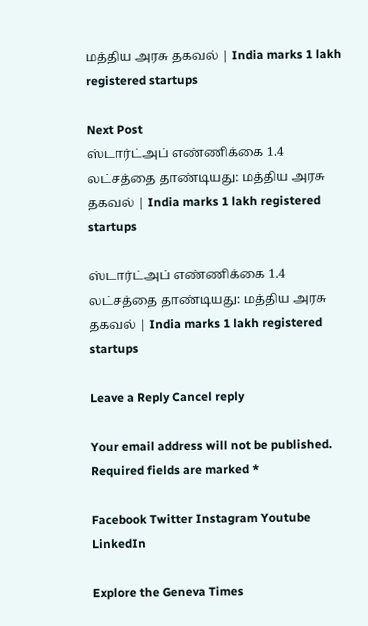மத்திய அரசு தகவல் | India marks 1 lakh registered startups

Next Post
ஸ்டார்ட்அப் எண்ணிக்கை 1.4 லட்சத்தை தாண்டியது: மத்திய அரசு தகவல் | India marks 1 lakh registered startups

ஸ்டார்ட்அப் எண்ணிக்கை 1.4 லட்சத்தை தாண்டியது: மத்திய அரசு தகவல் | India marks 1 lakh registered startups

Leave a Reply Cancel reply

Your email address will not be published. Required fields are marked *

Facebook Twitter Instagram Youtube LinkedIn

Explore the Geneva Times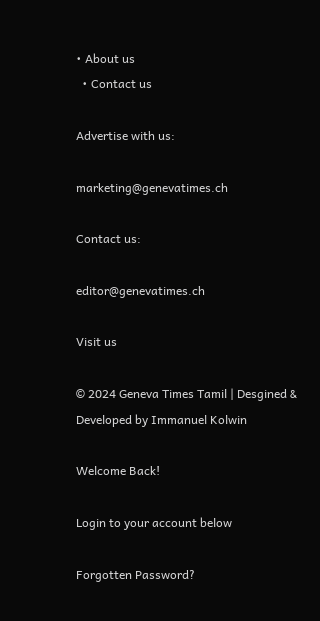• About us
  • Contact us

Advertise with us:

marketing@genevatimes.ch

Contact us:

editor@genevatimes.ch

Visit us

© 2024 Geneva Times Tamil | Desgined & Developed by Immanuel Kolwin

Welcome Back!

Login to your account below

Forgotten Password?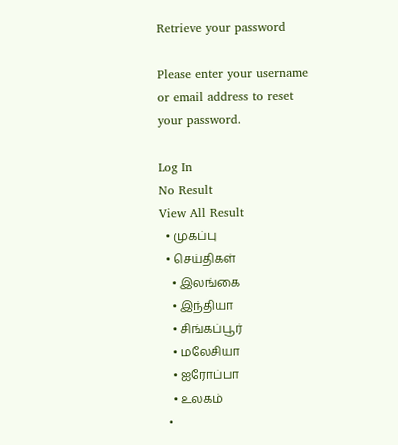Retrieve your password

Please enter your username or email address to reset your password.

Log In
No Result
View All Result
  • முகப்பு
  • செய்திகள்
    • இலங்கை
    • இந்தியா
    • சிங்கப்பூர்
    • மலேசியா
    • ஐரோப்பா
    • உலகம்
  •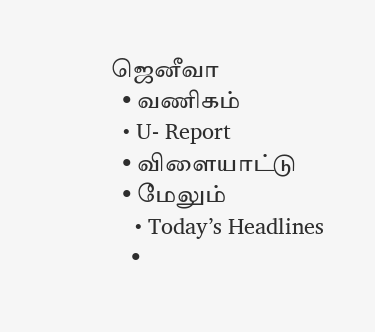ஜெனீவா
  • வணிகம்
  • U- Report
  • விளையாட்டு
  • மேலும்
    • Today’s Headlines
    •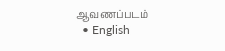ஆவணப்படம்
  • English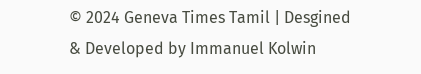© 2024 Geneva Times Tamil | Desgined & Developed by Immanuel Kolwin